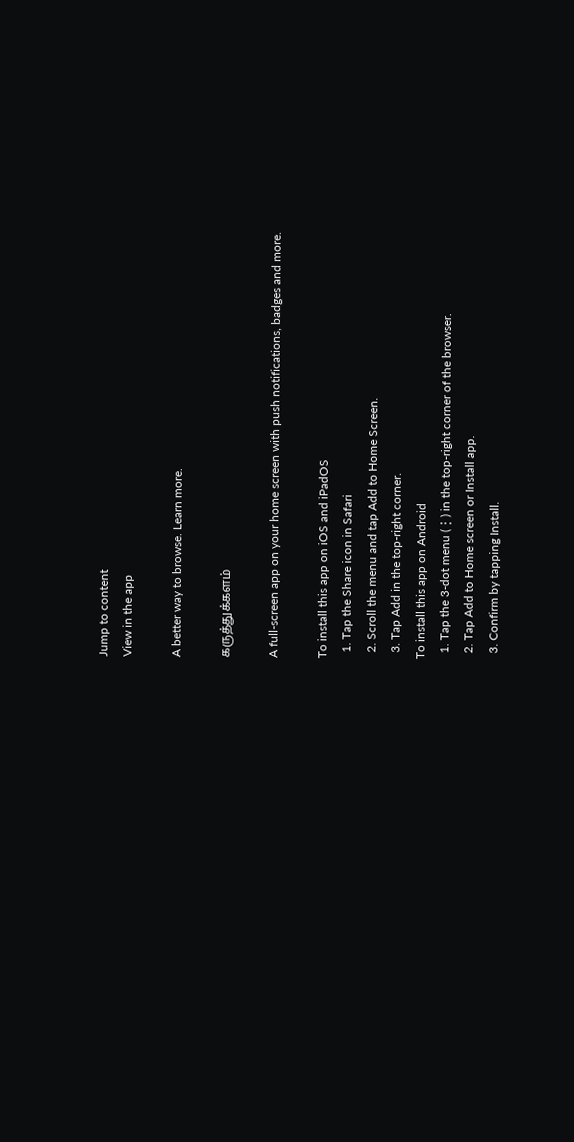Jump to content
View in the app

A better way to browse. Learn more.

கருத்துக்களம்

A full-screen app on your home screen with push notifications, badges and more.

To install this app on iOS and iPadOS
  1. Tap the Share icon in Safari
  2. Scroll the menu and tap Add to Home Screen.
  3. Tap Add in the top-right corner.
To install this app on Android
  1. Tap the 3-dot menu (⋮) in the top-right corner of the browser.
  2. Tap Add to Home screen or Install app.
  3. Confirm by tapping Install.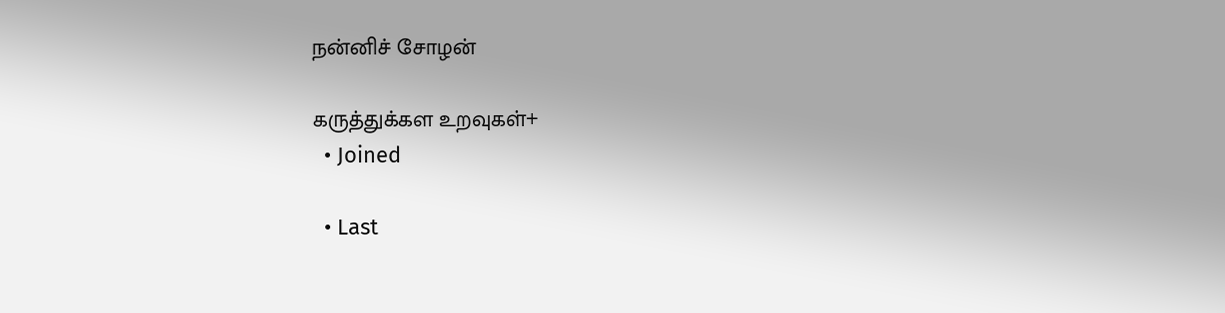நன்னிச் சோழன்

கருத்துக்கள உறவுகள்+
  • Joined

  • Last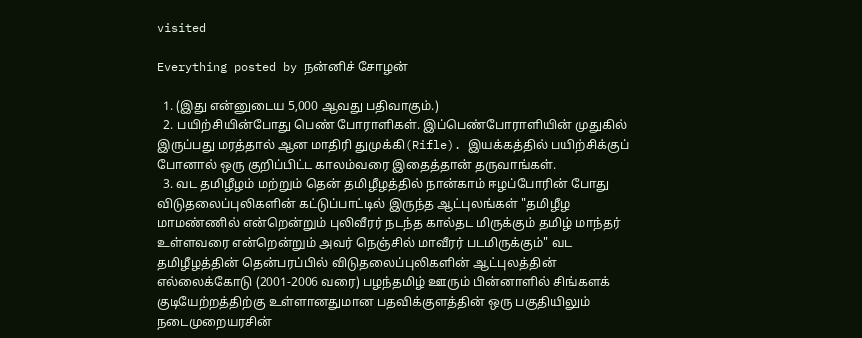visited

Everything posted by நன்னிச் சோழன்

  1. (இது என்னுடைய 5,000 ஆவது பதிவாகும்.)
  2. பயிற்சியின்போது பெண் போராளிகள். இப்பெண்போராளியின் முதுகில் இருப்பது மரத்தால் ஆன மாதிரி துமுக்கி(Rifle). இயக்கத்தில் பயிற்சிக்குப் போனால் ஒரு குறிப்பிட்ட காலம்வரை இதைத்தான் தருவாங்கள்.
  3. வட தமிழீழம் மற்றும் தென் தமிழீழத்தில் நான்காம் ஈழப்போரின் போது விடுதலைப்புலிகளின் கட்டுப்பாட்டில் இருந்த ஆட்புலங்கள் "தமிழீழ மாமண்ணில் என்றென்றும் புலிவீரர் நடந்த கால்தட மிருக்கும் தமிழ் மாந்தர் உள்ளவரை என்றென்றும் அவர் நெஞ்சில் மாவீரர் படமிருக்கும்" வட தமிழீழத்தின் தென்பரப்பில் விடுதலைப்புலிகளின் ஆட்புலத்தின் எல்லைக்கோடு (2001-2006 வரை) பழந்தமிழ் ஊரும் பின்னாளில் சிங்களக் குடியேற்றத்திற்கு உள்ளானதுமான பதவிக்குளத்தின் ஒரு பகுதியிலும் நடைமுறையரசின்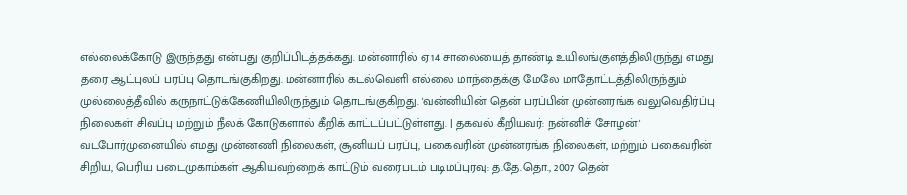எல்லைக்கோடு இருந்தது என்பது குறிப்பிடத்தக்கது. மன்னாரில் ஏ14 சாலையைத் தாண்டி உயிலங்குளத்திலிருந்து எமது தரை ஆட்புலப் பரப்பு தொடங்குகிறது. மன்னாரில் கடல்வெளி எல்லை மாந்தைக்கு மேலே மாதோட்டத்திலிருந்தும் முல்லைத்தீவில் கருநாட்டுக்கேணியிலிருந்தும் தொடங்குகிறது. 'வன்னியின் தென் பரப்பின் முன்னரங்க வலுவெதிர்ப்பு நிலைகள் சிவப்பு மற்றும் நீலக் கோடுகளால் கீறிக் காட்டப்பட்டுள்ளது. | தகவல் கீறியவர்: நன்னிச் சோழன்' வடபோர்முனையில் எமது முன்னணி நிலைகள், சூனியப் பரப்பு, பகைவரின் முன்னரங்க நிலைகள், மற்றும் பகைவரின் சிறிய, பெரிய படைமுகாம்கள் ஆகியவற்றைக் காட்டும் வரைபடம் படிமப்புரவு: த.தே.தொ., 2007 தென்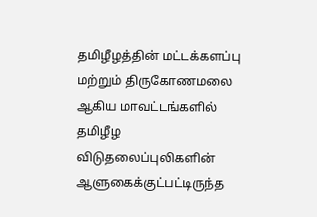தமிழீழத்தின் மட்டக்களப்பு மற்றும் திருகோணமலை ஆகிய மாவட்டங்களில் தமிழீழ விடுதலைப்புலிகளின் ஆளுகைக்குட்பட்டிருந்த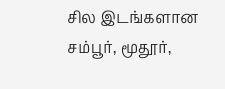சில இடங்களான சம்பூர், மூதூர்,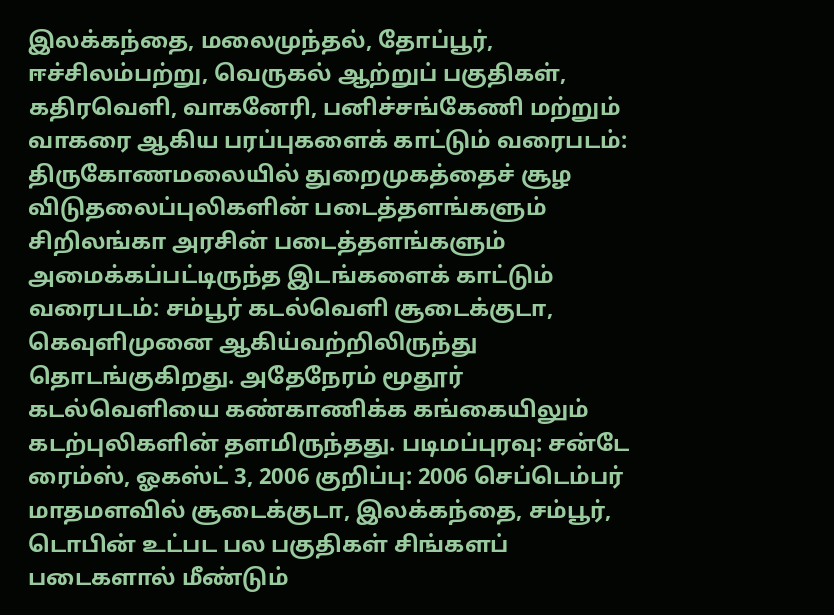இலக்கந்தை, மலைமுந்தல், தோப்பூர், ஈச்சிலம்பற்று, வெருகல் ஆற்றுப் பகுதிகள், கதிரவெளி, வாகனேரி, பனிச்சங்கேணி மற்றும் வாகரை ஆகிய பரப்புகளைக் காட்டும் வரைபடம்: திருகோணமலையில் துறைமுகத்தைச் சூழ விடுதலைப்புலிகளின் படைத்தளங்களும் சிறிலங்கா அரசின் படைத்தளங்களும் அமைக்கப்பட்டிருந்த இடங்களைக் காட்டும் வரைபடம்: சம்பூர் கடல்வெளி சூடைக்குடா, கெவுளிமுனை ஆகிய்வற்றிலிருந்து தொடங்குகிறது. அதேநேரம் மூதூர் கடல்வெளியை கண்காணிக்க கங்கையிலும் கடற்புலிகளின் தளமிருந்தது. படிமப்புரவு: சன்டே ரைம்ஸ், ஓகஸ்ட் 3, 2006 குறிப்பு: 2006 செப்டெம்பர் மாதமளவில் சூடைக்குடா, இலக்கந்தை, சம்பூர், டொபின் உட்பட பல பகுதிகள் சிங்களப் படைகளால் மீண்டும்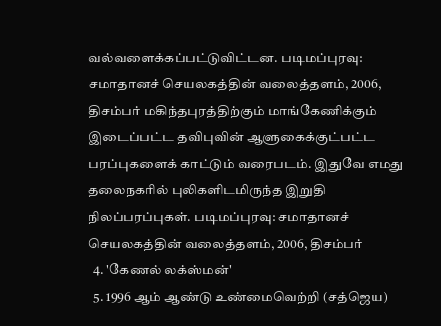வல்வளைக்கப்பட்டுவிட்டன. படிமப்புரவு: சமாதானச் செயலகத்தின் வலைத்தளம், 2006, திசம்பர் மகிந்தபுரத்திற்கும் மாங்கேணிக்கும் இடைப்பட்ட தவிபுவின் ஆளுகைக்குட்பட்ட பரப்புகளைக் காட்டும் வரைபடம். இதுவே எமது தலைநகரில் புலிகளிடமிருந்த இறுதி நிலப்பரப்புகள். படிமப்புரவு: சமாதானச் செயலகத்தின் வலைத்தளம், 2006, திசம்பர்
  4. 'கேணல் லக்ஸ்மன்'
  5. 1996 ஆம் ஆண்டு உண்மைவெற்றி (சத்ஜெய)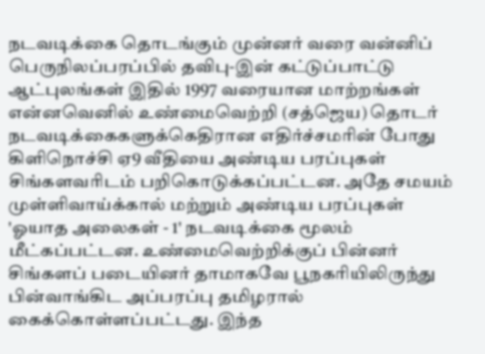நடவடிக்கை தொடங்கும் முன்னர் வரை வன்னிப் பெருநிலப்பரப்பில் தவிபு-இன் கட்டுப்பாட்டு ஆட்புலங்கள் இதில் 1997 வரையான மாற்றங்கள் என்னவெனில் உண்மைவெற்றி (சத்ஜெய) தொடர் நடவடிக்கைகளுக்கெதிரான எதிர்ச்சமரின் போது கிளிநொச்சி ஏ9 வீதியை அண்டிய பரப்புகள் சிங்களவரிடம் பறிகொடுக்கப்பட்டன. அதே சமயம் முள்ளிவாய்க்கால் மற்றும் அண்டிய பரப்புகள் 'ஓயாத அலைகள் - 1' நடவடிக்கை மூலம் மீட்கப்பட்டன. உண்மைவெற்றிக்குப் பின்னர் சிங்களப் படையினர் தாமாகவே பூநகரியிலிருந்து பின்வாங்கிட அப்பரப்பு தமிழரால் கைக்கொள்ளப்பட்டது. இந்த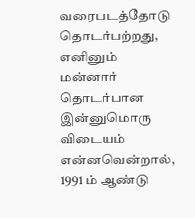வரைபடத்தோடு தொடர்பற்றது, எனினும் மன்னார் தொடர்பான இன்னுமொரு விடையம் என்னவென்றால், 1991 ம் ஆண்டு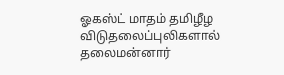ஓகஸ்ட் மாதம் தமிழீழ விடுதலைப்புலிகளால் தலைமன்னார்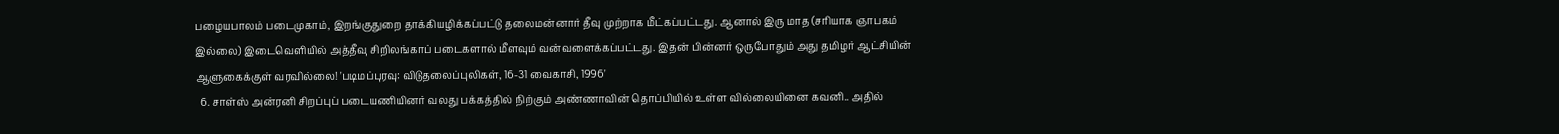பழையபாலம் படைமுகாம், இறங்குதுறை தாக்கியழிக்கப்பட்டு தலைமன்னார் தீவு முற்றாக மீட்கப்பட்டது. ஆனால் இரு மாத (சரியாக ஞாபகம் இல்லை) இடைவெளியில் அத்தீவு சிறிலங்காப் படைகளால் மீளவும் வன்வளைக்கப்பட்டது. இதன் பின்னர் ஒருபோதும் அது தமிழர் ஆட்சியின் ஆளுகைக்குள் வரவில்லை! 'படிமப்புரவு: விடுதலைப்புலிகள், 16-31 வைகாசி, 1996'
  6. சாள்ஸ் அன்ரனி சிறப்புப் படையணியினர் வலது பக்கத்தில் நிற்கும் அண்ணாவின் தொப்பியில் உள்ள வில்லையினை கவனி.. அதில்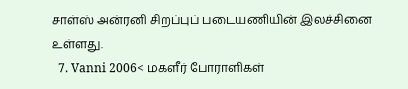சாள்ஸ் அன்ரனி சிறப்புப் படையணியின் இலச்சினை உள்ளது.
  7. Vanni 2006< மகளீர் போராளிகள்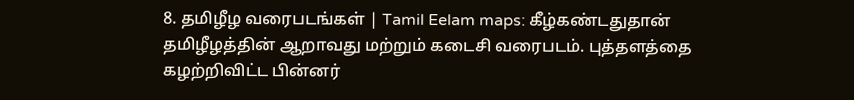8. தமிழீழ வரைபடங்கள் | Tamil Eelam maps: கீழ்கண்டதுதான் தமிழீழத்தின் ஆறாவது மற்றும் கடைசி வரைபடம். புத்தளத்தை கழற்றிவிட்ட பின்னர்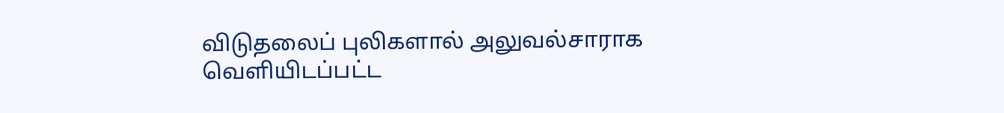விடுதலைப் புலிகளால் அலுவல்சாராக வெளியிடப்பட்ட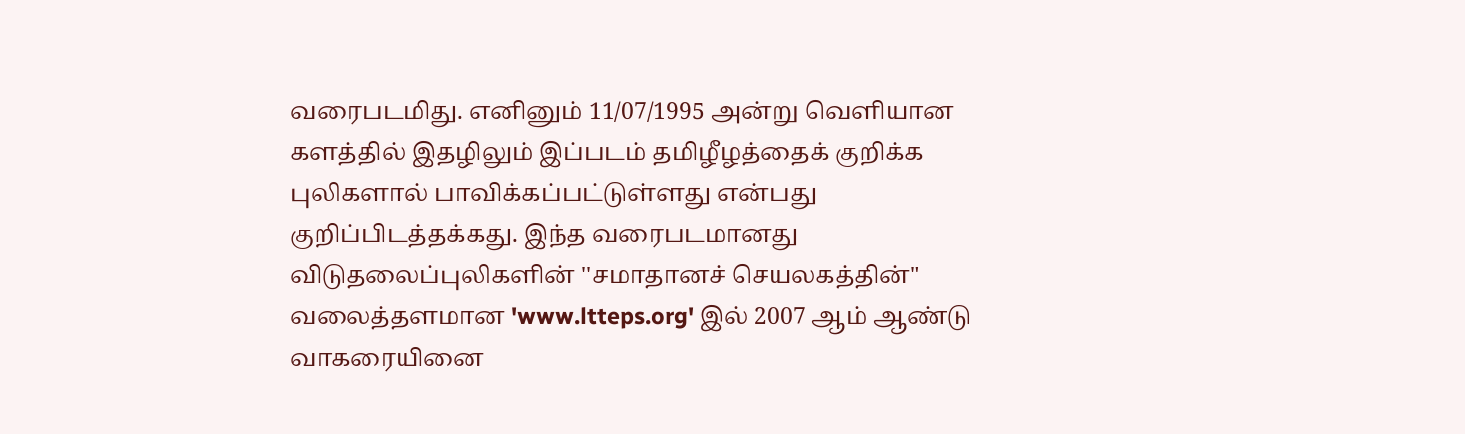வரைபடமிது. எனினும் 11/07/1995 அன்று வெளியான களத்தில் இதழிலும் இப்படம் தமிழீழத்தைக் குறிக்க புலிகளால் பாவிக்கப்பட்டுள்ளது என்பது குறிப்பிடத்தக்கது. இந்த வரைபடமானது விடுதலைப்புலிகளின் ''சமாதானச் செயலகத்தின்" வலைத்தளமான 'www.ltteps.org' இல் 2007 ஆம் ஆண்டு வாகரையினை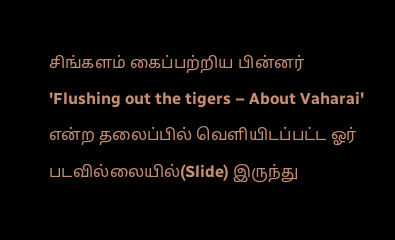சிங்களம் கைப்பற்றிய பின்னர் 'Flushing out the tigers – About Vaharai' என்ற தலைப்பில் வெளியிடப்பட்ட ஓர் படவில்லையில்(Slide) இருந்து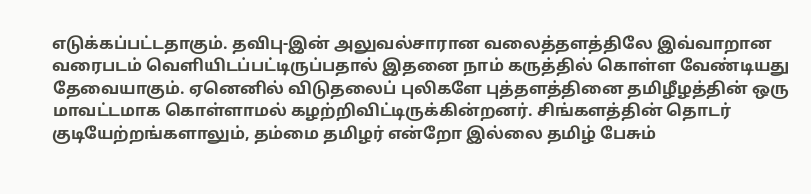எடுக்கப்பட்டதாகும். தவிபு-இன் அலுவல்சாரான வலைத்தளத்திலே இவ்வாறான வரைபடம் வெளியிடப்பட்டிருப்பதால் இதனை நாம் கருத்தில் கொள்ள வேண்டியது தேவையாகும். ஏனெனில் விடுதலைப் புலிகளே புத்தளத்தினை தமிழீழத்தின் ஒரு மாவட்டமாக கொள்ளாமல் கழற்றிவிட்டிருக்கின்றனர். சிங்களத்தின் தொடர் குடியேற்றங்களாலும், தம்மை தமிழர் என்றோ இல்லை தமிழ் பேசும்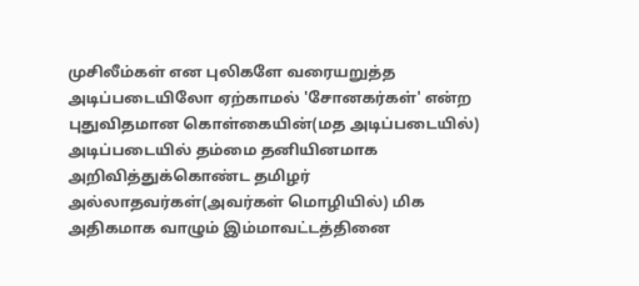முசிலீம்கள் என புலிகளே வரையறுத்த அடிப்படையிலோ ஏற்காமல் 'சோனகர்கள்' என்ற புதுவிதமான கொள்கையின்(மத அடிப்படையில்) அடிப்படையில் தம்மை தனியினமாக அறிவித்துக்கொண்ட தமிழர் அல்லாதவர்கள்(அவர்கள் மொழியில்) மிக அதிகமாக வாழும் இம்மாவட்டத்தினை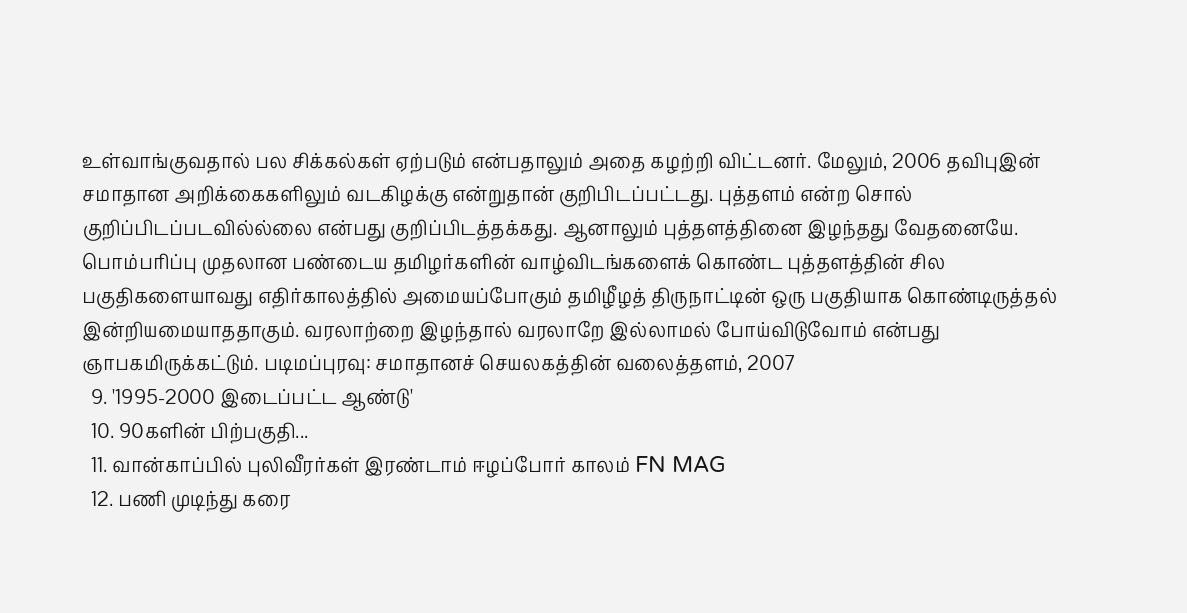உள்வாங்குவதால் பல சிக்கல்கள் ஏற்படும் என்பதாலும் அதை கழற்றி விட்டனர். மேலும், 2006 தவிபுஇன் சமாதான அறிக்கைகளிலும் வடகிழக்கு என்றுதான் குறிபிடப்பட்டது. புத்தளம் என்ற சொல் குறிப்பிடப்படவில்ல்லை என்பது குறிப்பிடத்தக்கது. ஆனாலும் புத்தளத்தினை இழந்தது வேதனையே. பொம்பரிப்பு முதலான பண்டைய தமிழர்களின் வாழ்விடங்களைக் கொண்ட புத்தளத்தின் சில பகுதிகளையாவது எதிர்காலத்தில் அமையப்போகும் தமிழீழத் திருநாட்டின் ஒரு பகுதியாக கொண்டிருத்தல் இன்றியமையாததாகும். வரலாற்றை இழந்தால் வரலாறே இல்லாமல் போய்விடுவோம் என்பது ஞாபகமிருக்கட்டும். படிமப்புரவு: சமாதானச் செயலகத்தின் வலைத்தளம், 2007
  9. '1995-2000 இடைப்பட்ட ஆண்டு'
  10. 90களின் பிற்பகுதி...
  11. வான்காப்பில் புலிவீரர்கள் இரண்டாம் ஈழப்போர் காலம் FN MAG
  12. பணி முடிந்து கரை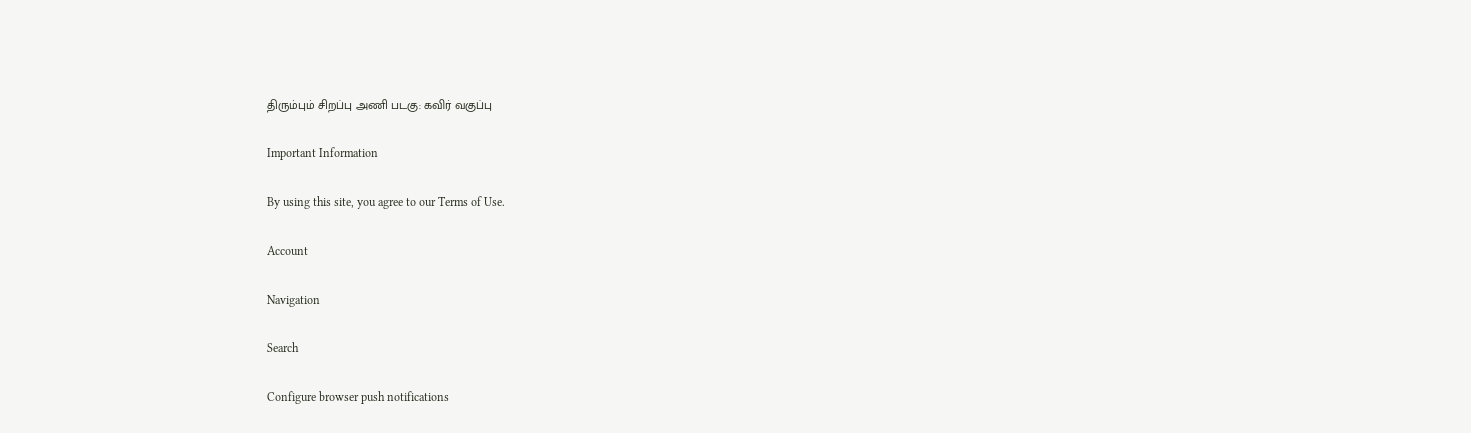திரும்பும் சிறப்பு அணி படகு: கவிர் வகுப்பு

Important Information

By using this site, you agree to our Terms of Use.

Account

Navigation

Search

Configure browser push notifications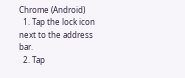Chrome (Android)
  1. Tap the lock icon next to the address bar.
  2. Tap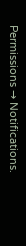Permissions → Notifications.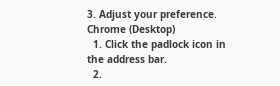3. Adjust your preference.
Chrome (Desktop)
  1. Click the padlock icon in the address bar.
  2.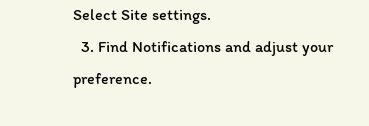Select Site settings.
  3. Find Notifications and adjust your preference.